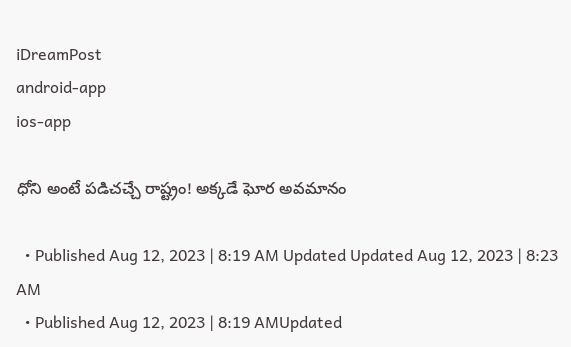iDreamPost
android-app
ios-app

ధోని అంటే పడిచచ్చే రాష్ట్రం! అక్కడే ఘోర అవమానం

  • Published Aug 12, 2023 | 8:19 AM Updated Updated Aug 12, 2023 | 8:23 AM
  • Published Aug 12, 2023 | 8:19 AMUpdated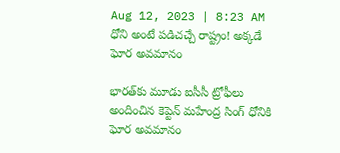Aug 12, 2023 | 8:23 AM
ధోని అంటే పడిచచ్చే రాష్ట్రం! అక్కడే ఘోర అవమానం

భారత్‌కు మూడు ఐసీసీ ట్రోఫీలు అందించిన కెప్టెన్‌ మహేంద్ర సింగ్‌ ధోనికి ఘోర అవమానం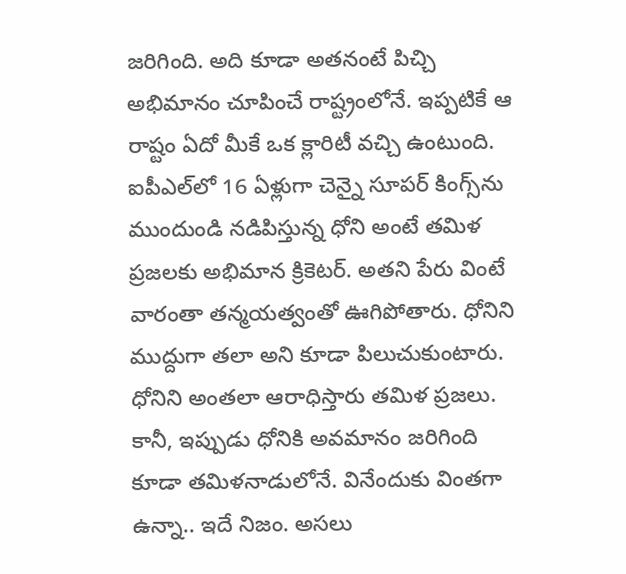జరిగింది. అది కూడా అతనంటే పిచ్చి అభిమానం చూపించే రాష్ట్రంలోనే. ఇప్పటికే ఆ రాష్టం ఏదో మీకే ఒక క్లారిటీ వచ్చి ఉంటుంది. ఐపీఎల్‌లో 16 ఏళ్లుగా చెన్నై సూపర్‌ కింగ్స్‌ను ముందుండి నడిపిస్తున్న ధోని అంటే తమిళ ప్రజలకు అభిమాన క్రికెటర్‌. అతని పేరు వింటే వారంతా తన్మయత్వంతో ఊగిపోతారు. ధోనిని ముద్దుగా తలా అని కూడా పిలుచుకుంటారు. ధోనిని అంతలా ఆరాధిస్తారు తమిళ ప్రజలు. కానీ, ఇప్పుడు ధోనికి అవమానం జరిగింది కూడా తమిళనాడులోనే. వినేందుకు వింతగా ఉన్నా.. ఇదే నిజం. అసలు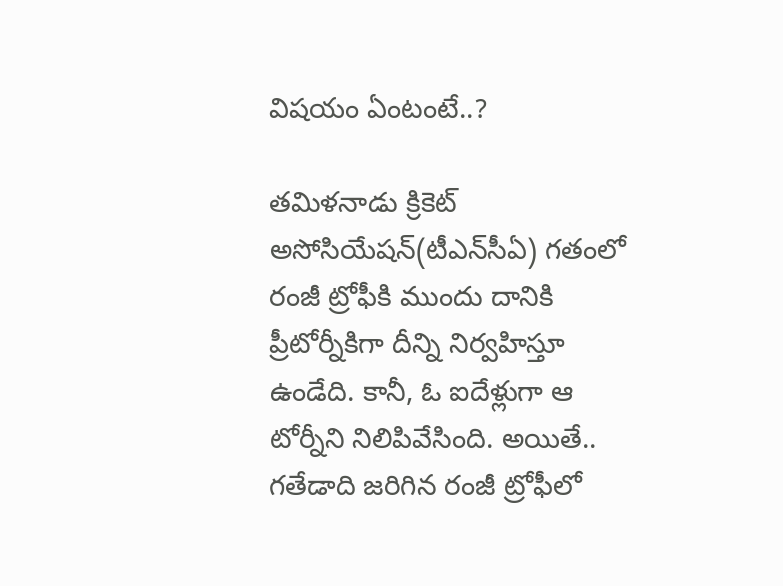విషయం ఏంటంటే..?

తమిళనాడు క్రికెట్ అసోసియేషన్(టీఎన్‌సీఏ) గతంలో రంజీ ట్రోఫీకి ముందు దానికి ప్రీటోర్నీకిగా దీన్ని నిర్వహిస్తూ ఉండేది. కానీ, ఓ ఐదేళ్లుగా ఆ టోర్నీని నిలిపివేసింది. అయితే.. గతేడాది జరిగిన రంజీ ట్రోఫీలో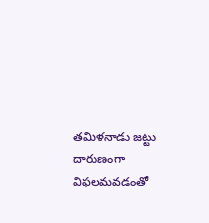తమిళనాడు జట్టు దారుణంగా విఫలమవడంతో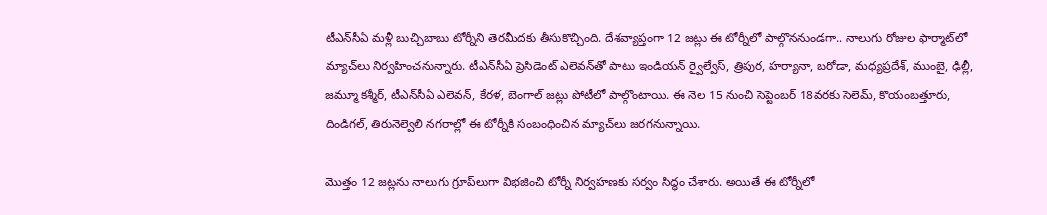టీఎన్‌సీఏ మళ్లీ బుచ్చిబాబు టోర్నీని తెరమీదకు తీసుకొచ్చింది. దేశవ్యాప్తంగా 12 జట్లు ఈ టోర్నీలో పాల్గొననుండగా.. నాలుగు రోజుల ఫార్మాట్‌లో మ్యాచ్‌లు నిర్వహించనున్నారు. టీఎన్‌సీఏ ప్రెసిడెంట్ ఎలెవన్‌తో పాటు ఇండియన్ ర్వైల్వేస్, త్రిపుర, హర్యానా, బరోడా, మధ్యప్రదేశ్, ముంబై, ఢిల్లీ, జమ్మూ కశ్మీర్, టీఎన్‌సీఏ ఎలెవన్, కేరళ, బెంగాల్ జట్లు పోటీలో పాల్గొంటాయి. ఈ నెల 15 నుంచి సెప్టెంబర్ 18వరకు సెలెమ్, కొయంబత్తూరు, దిండిగల్, తిరునెల్వెలి నగరాల్లో ఈ టోర్నీకి సంబంధించిన మ్యాచ్‌లు జరగనున్నాయి.

మొత్తం 12 జట్లను నాలుగు గ్రూప్‌లుగా విభజించి టోర్నీ నిర్వహణకు సర్వం సిద్ధం చేశారు. అయితే ఈ టోర్నీలో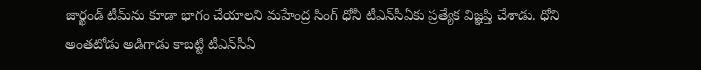జార్ఖండ్ టీమ్‌ను కూడా భాగం చేయాలని మహేంద్ర సింగ్ ధోనీ టీఎన్‌సీఏకు ప్రత్యేక విజ్ఞప్తి చేశాడు. ధోని అంతటోడు అడిగాడు కాబట్టి టీఎన్‌సీఏ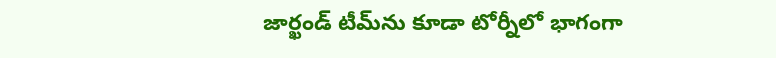జార్ఖండ్‌ టీమ్‌ను కూడా టోర్నీలో భాగంగా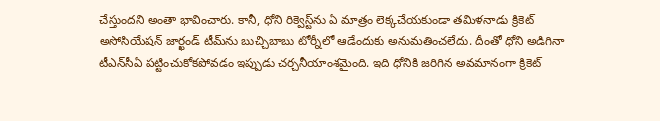చేస్తుందని అంతా భావించారు. కానీ, ధోని రిక్వెస్ట్‌ను ఏ మాత్రం లెక్కచేయకుండా తమిళనాడు క్రికెట్ అసోసియేషన్ జార్ఖండ్‌ టీమ్‌ను బుచ్చిబాబు టోర్నీలో ఆడేందుకు అనుమతించలేదు. దీంతో ధోని అడిగినా టీఎన్‌సీఏ పట్టించుకోకపోవడం ఇప్పుడు చర్చనీయాంశమైంది. ఇది ధోనికి జరిగిన అవమానంగా క్రికెట్‌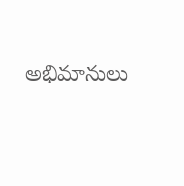అభిమానులు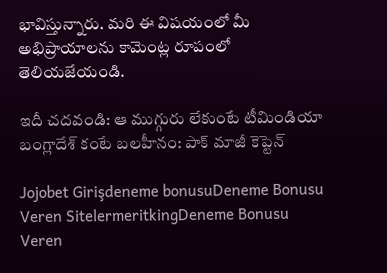భావిస్తున్నారు. మరి ఈ విషయంలో మీ అభిప్రాయాలను కామెంట్ల రూపంలో తెలియజేయండి.

ఇదీ చదవండి: ఆ ముగ్గురు లేకుంటే టీమిండియా బంగ్లాదేశ్ కంటే బలహీనం: పాక్ మాజీ కెప్టెన్

Jojobet Girişdeneme bonusuDeneme Bonusu Veren SitelermeritkingDeneme Bonusu Veren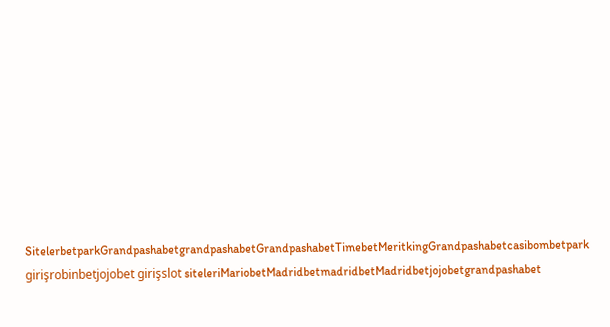SitelerbetparkGrandpashabetgrandpashabetGrandpashabetTimebetMeritkingGrandpashabetcasibombetpark girişrobinbetjojobet girişslot siteleriMariobetMadridbetmadridbetMadridbetjojobetgrandpashabet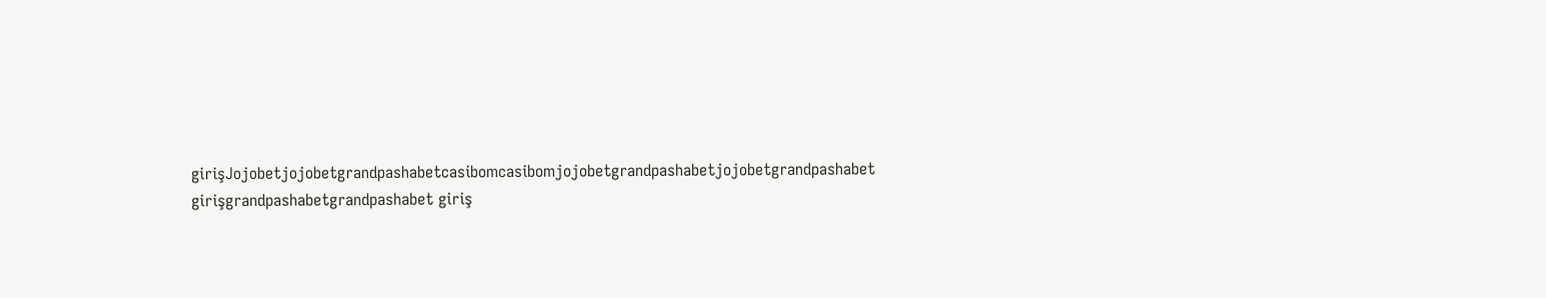girişJojobetjojobetgrandpashabetcasibomcasibomjojobetgrandpashabetjojobetgrandpashabet girişgrandpashabetgrandpashabet giriş